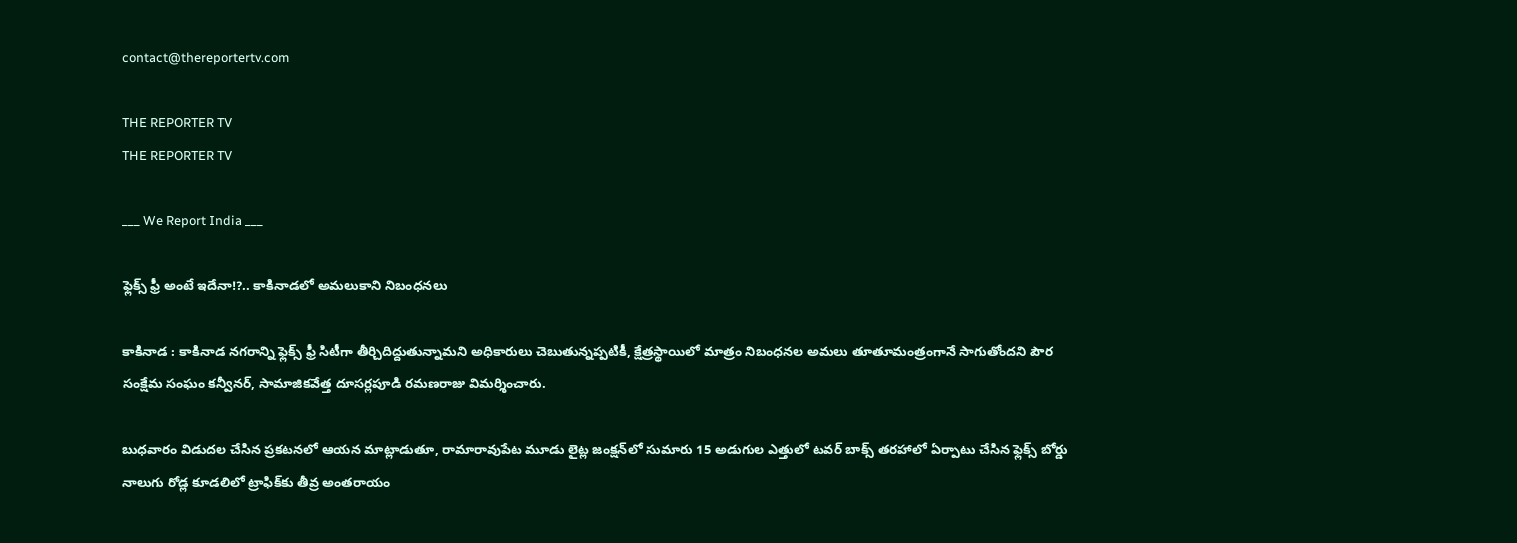contact@thereportertv.com

THE REPORTER TV
THE REPORTER TV

___ We Report India ___

ఫ్లెక్స్ ఫ్రీ అంటే ఇదేనా!?.. కాకినాడలో అమలుకాని నిబంధనలు

కాకినాడ : కాకినాడ నగరాన్ని ఫ్లెక్స్ ఫ్రీ సిటీగా తీర్చిదిద్దుతున్నామని అధికారులు చెబుతున్నప్పటికీ, క్షేత్రస్థాయిలో మాత్రం నిబంధనల అమలు తూతూమంత్రంగానే సాగుతోందని పౌర సంక్షేమ సంఘం కన్వీనర్, సామాజికవేత్త దూసర్లపూడి రమణరాజు విమర్శించారు.

బుధవారం విడుదల చేసిన ప్రకటనలో ఆయన మాట్లాడుతూ, రామారావుపేట మూడు లైట్ల జంక్షన్‌లో సుమారు 15 అడుగుల ఎత్తులో టవర్ బాక్స్ తరహాలో ఏర్పాటు చేసిన ఫ్లెక్స్ బోర్డు నాలుగు రోడ్ల కూడలిలో ట్రాఫిక్‌కు తీవ్ర అంతరాయం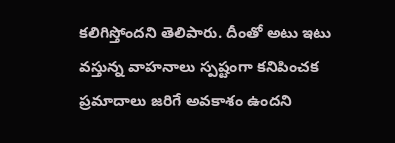కలిగిస్తోందని తెలిపారు. దీంతో అటు ఇటు వస్తున్న వాహనాలు స్పష్టంగా కనిపించక ప్రమాదాలు జరిగే అవకాశం ఉందని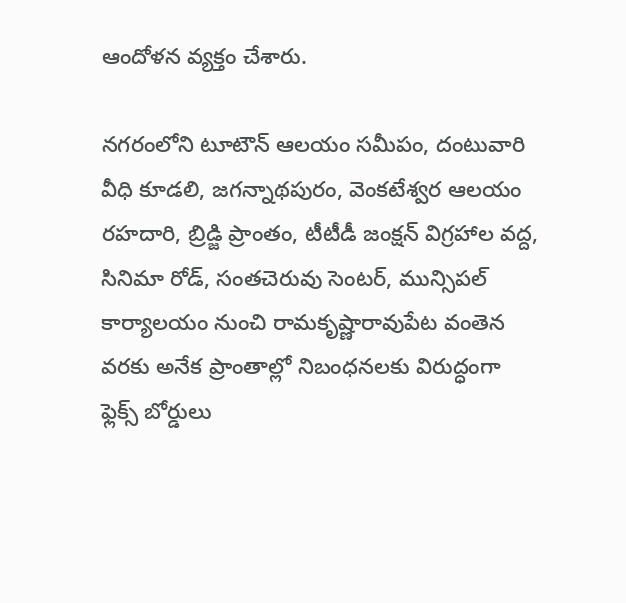ఆందోళన వ్యక్తం చేశారు.

నగరంలోని టూటౌన్ ఆలయం సమీపం, దంటువారి వీధి కూడలి, జగన్నాథపురం, వెంకటేశ్వర ఆలయం రహదారి, బ్రిడ్జి ప్రాంతం, టీటీడీ జంక్షన్ విగ్రహాల వద్ద, సినిమా రోడ్, సంతచెరువు సెంటర్, మున్సిపల్ కార్యాలయం నుంచి రామకృష్ణారావుపేట వంతెన వరకు అనేక ప్రాంతాల్లో నిబంధనలకు విరుద్ధంగా ఫ్లెక్స్ బోర్డులు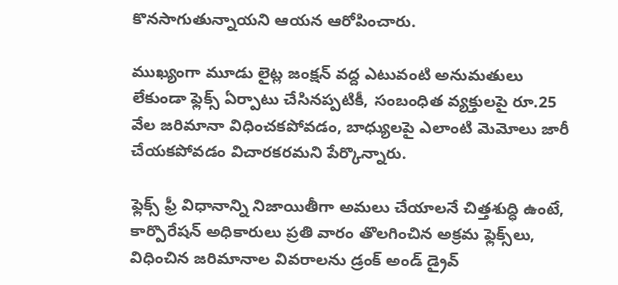కొనసాగుతున్నాయని ఆయన ఆరోపించారు.

ముఖ్యంగా మూడు లైట్ల జంక్షన్ వద్ద ఎటువంటి అనుమతులు లేకుండా ఫ్లెక్స్ ఏర్పాటు చేసినప్పటికీ, సంబంధిత వ్యక్తులపై రూ.25 వేల జరిమానా విధించకపోవడం, బాధ్యులపై ఎలాంటి మెమోలు జారీ చేయకపోవడం విచారకరమని పేర్కొన్నారు.

ఫ్లెక్స్ ఫ్రీ విధానాన్ని నిజాయితీగా అమలు చేయాలనే చిత్తశుద్ధి ఉంటే, కార్పొరేషన్ అధికారులు ప్రతి వారం తొలగించిన అక్రమ ఫ్లెక్స్‌లు, విధించిన జరిమానాల వివరాలను డ్రంక్ అండ్ డ్రైవ్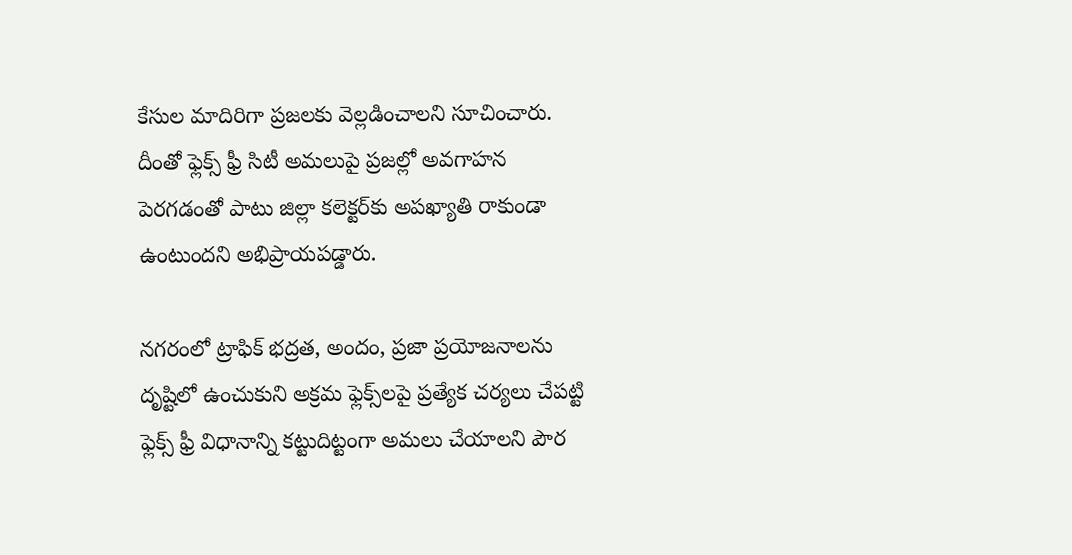కేసుల మాదిరిగా ప్రజలకు వెల్లడించాలని సూచించారు. దీంతో ఫ్లెక్స్ ఫ్రీ సిటీ అమలుపై ప్రజల్లో అవగాహన పెరగడంతో పాటు జిల్లా కలెక్టర్‌కు అపఖ్యాతి రాకుండా ఉంటుందని అభిప్రాయపడ్డారు.

నగరంలో ట్రాఫిక్ భద్రత, అందం, ప్రజా ప్రయోజనాలను దృష్టిలో ఉంచుకుని అక్రమ ఫ్లెక్స్‌లపై ప్రత్యేక చర్యలు చేపట్టి ఫ్లెక్స్ ఫ్రీ విధానాన్ని కట్టుదిట్టంగా అమలు చేయాలని పౌర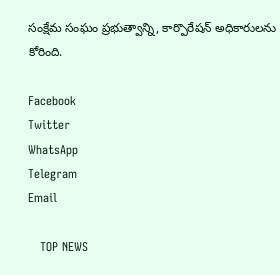సంక్షేమ సంఘం ప్రభుత్వాన్ని, కార్పొరేషన్ అధికారులను కోరింది.

Facebook
Twitter
WhatsApp
Telegram
Email

   TOP NEWS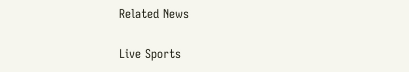Related News

Live Sports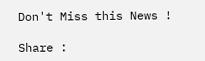Don't Miss this News !

Share :